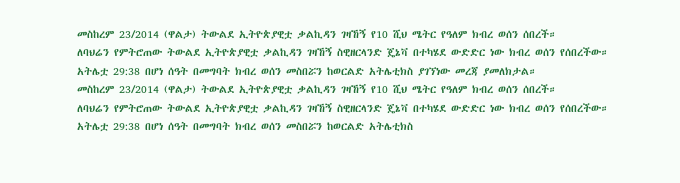መስከረም 23/2014 (ዋልታ) ትውልደ ኢትዮጵያዊቷ ቃልኪዳን ገዛኸኝ የ10 ሺህ ሜትር የዓለም ክብረ ወሰን ሰበረች።
ለባህሬን የምትሮጠው ትውልደ ኢትዮጵያዊቷ ቃልኪዳን ገዛኸኝ ስዊዘርላንድ ጄኔቫ በተካሄደ ውድድር ነው ክብረ ወሰን የሰበረችው።
አትሌቷ 29:38 በሆነ ሰዓት በመግባት ክብረ ወሰን መስበሯን ከወርልድ አትሌቲክስ ያገኘነው መረጃ ያመለክታል።
መስከረም 23/2014 (ዋልታ) ትውልደ ኢትዮጵያዊቷ ቃልኪዳን ገዛኸኝ የ10 ሺህ ሜትር የዓለም ክብረ ወሰን ሰበረች።
ለባህሬን የምትሮጠው ትውልደ ኢትዮጵያዊቷ ቃልኪዳን ገዛኸኝ ስዊዘርላንድ ጄኔቫ በተካሄደ ውድድር ነው ክብረ ወሰን የሰበረችው።
አትሌቷ 29:38 በሆነ ሰዓት በመግባት ክብረ ወሰን መስበሯን ከወርልድ አትሌቲክስ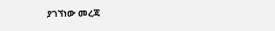ያገኘነው መረጃ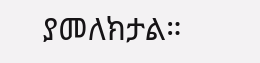ያመለክታል።